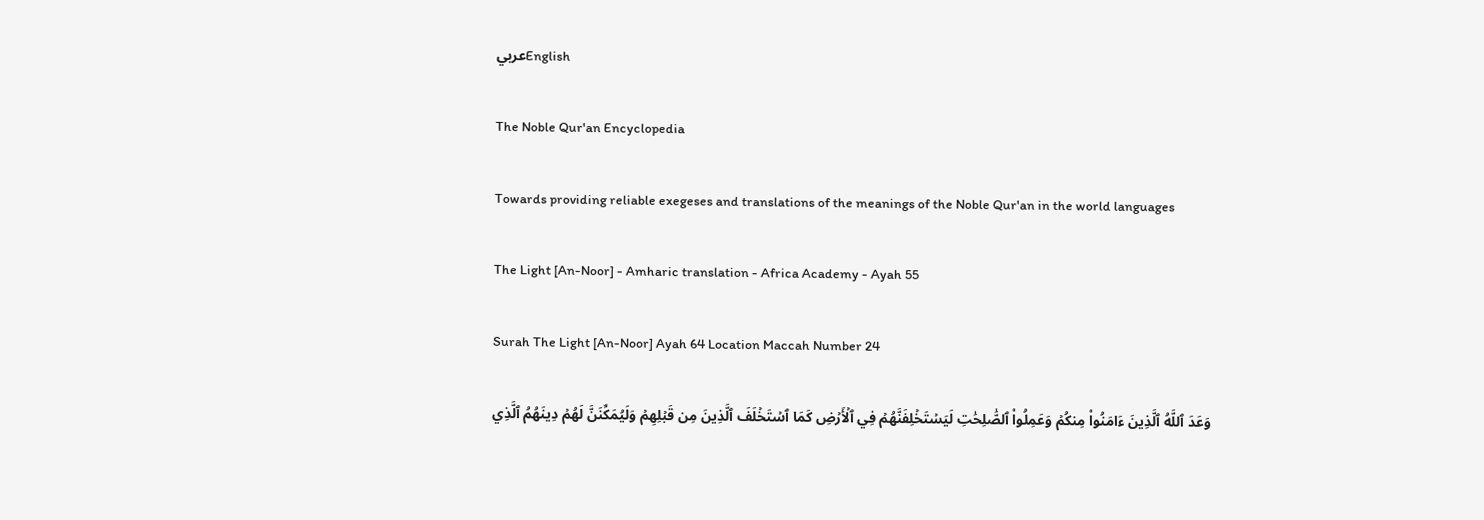عربيEnglish

The Noble Qur'an Encyclopedia

Towards providing reliable exegeses and translations of the meanings of the Noble Qur'an in the world languages

The Light [An-Noor] - Amharic translation - Africa Academy - Ayah 55

Surah The Light [An-Noor] Ayah 64 Location Maccah Number 24

وَعَدَ ٱللَّهُ ٱلَّذِينَ ءَامَنُواْ مِنكُمۡ وَعَمِلُواْ ٱلصَّٰلِحَٰتِ لَيَسۡتَخۡلِفَنَّهُمۡ فِي ٱلۡأَرۡضِ كَمَا ٱسۡتَخۡلَفَ ٱلَّذِينَ مِن قَبۡلِهِمۡ وَلَيُمَكِّنَنَّ لَهُمۡ دِينَهُمُ ٱلَّذِي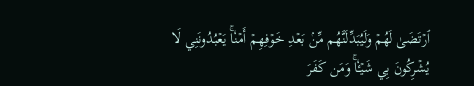ٱرۡتَضَىٰ لَهُمۡ وَلَيُبَدِّلَنَّهُم مِّنۢ بَعۡدِ خَوۡفِهِمۡ أَمۡنٗاۚ يَعۡبُدُونَنِي لَا يُشۡرِكُونَ بِي شَيۡـٔٗاۚ وَمَن كَفَرَ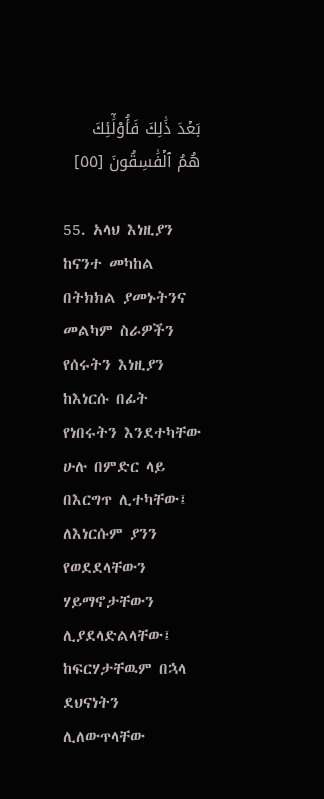بَعۡدَ ذَٰلِكَ فَأُوْلَٰٓئِكَ هُمُ ٱلۡفَٰسِقُونَ [٥٥]

55. አላህ እነዚያን ከናንተ መካከል በትክክል ያመኑትንና መልካም ስራዎችን የሰሩትን እነዚያን ከእነርሱ በፊት የነበሩትን እንደተካቸው ሁሉ በምድር ላይ በእርግጥ ሊተካቸው፤ ለእነርሱም ያንን የወደደላቸውን ሃይማኖታቸውን ሊያደላድልላቸው፤ ከፍርሃታቸዉም በኋላ ደህናነትን ሊለውጥላቸው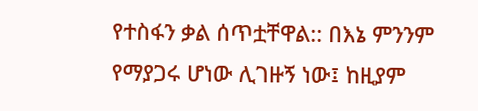የተስፋን ቃል ሰጥቷቸዋል:: በእኔ ምንንም የማያጋሩ ሆነው ሊገዙኝ ነው፤ ከዚያም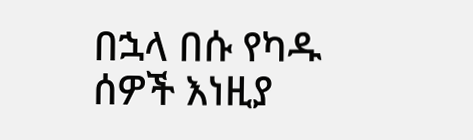በኋላ በሱ የካዱ ሰዎች እነዚያ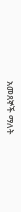አመጸኞች ማለት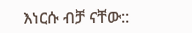እነርሱ ብቻ ናቸው::